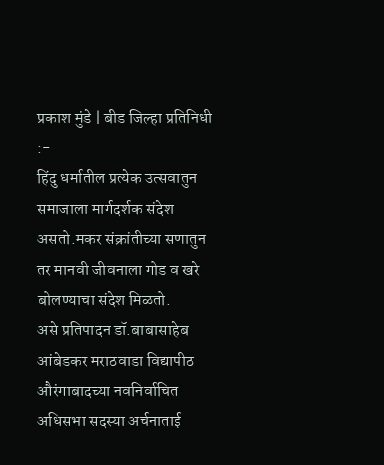प्रकाश मुंडे | बीड जिल्हा प्रतिनिधी :-
हिंदु धर्मातील प्रत्येक उत्सवातुन समाजाला मार्गदर्शक संदेश असतो.मकर संक्रांतीच्या सणातुन तर मानवी जीवनाला गोड व खरे बोलण्याचा संदेश मिळतो.
असे प्रतिपादन डॉ.बाबासाहेब आंबेडकर मराठवाडा विद्यापीठ औरंगाबादच्या नवनिर्वाचित अधिसभा सदस्या अर्चनाताई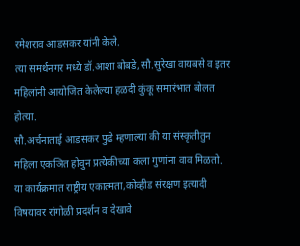रमेशराव आडसकर यांनी केले.
त्या समर्थनगर मध्ये डॉ.आशा बोबडे,सौ.सुरेखा वायबसे व इतर महिलांनी आयोजित केलेल्या हळदी कुंकू समारंभात बोलत होत्या.
सौ.अर्चनाताई आडसकर पुढे म्हणाल्या की या संस्कृतीतुन महिला एकञित होवुन प्रत्येकीच्या कला गुणांना वाव मिळतो.
या कार्यक्रमात राष्ट्रीय एकात्मता,कोव्हीड संरक्षण इत्यादी विषयावर रांगोळी प्रदर्शन व देखावे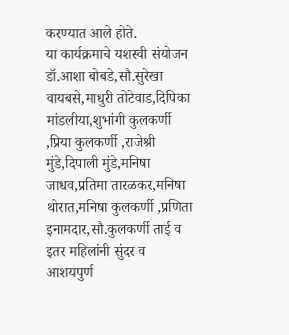करण्यात आले होते.
या कार्यक्रमाचे यशस्वी संयोजन डॉ.आशा बोबडे,सौ.सुरेखा वायबसे,माधुरी तोटेवाड,दिपिका मांडलीया,शुभांगी कुलकर्णी ,प्रिया कुलकर्णी ,राजेश्री मुंडे,दिपाली मुंडे,मनिषा जाधव,प्रतिमा तारळकर,मनिषा थोरात,मनिषा कुलकर्णी ,प्रणिता इनामदार,सौ.कुलकर्णी ताई व इतर महिलांनी सुंदर व आशयपुर्ण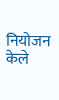नियोजन केले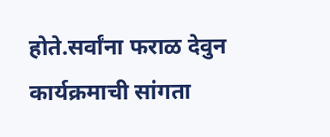होते.सर्वांना फराळ देवुन कार्यक्रमाची सांगता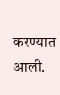करण्यात आली.